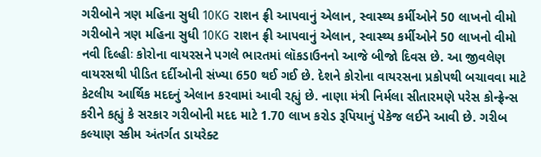ગરીબોને ત્રણ મહિના સુધી 10KG રાશન ફ્રી આપવાનું એલાન, સ્વાસ્થ્ય કર્મીઓને 50 લાખનો વીમો
ગરીબોને ત્રણ મહિના સુધી 10KG રાશન ફ્રી આપવાનું એલાન, સ્વાસ્થ્ય કર્મીઓને 50 લાખનો વીમો
નવી દિલ્હીઃ કોરોના વાયરસને પગલે ભારતમાં લૉકડાઉનનો આજે બીજો દિવસ છે. આ જીવલેણ વાયરસથી પીડિત દર્દીઓની સંખ્યા 650 થઈ ગઈ છે. દેશને કોરોના વાયરસના પ્રકોપથી બચાવવા માટે કેટલીય આર્થિક મદદનું એલાન કરવામાં આવી રહ્યું છે. નાણા મંત્રી નિર્મલા સીતારમણે પરેસ કોન્ફ્રેન્સ કરીને કહ્યું કે સરકાર ગરીબોની મદદ માટે 1.70 લાખ કરોડ રૂપિયાનું પેકેજ લઈને આવી છે. ગરીબ કલ્યાણ સ્કીમ અંતર્ગત ડાયરેક્ટ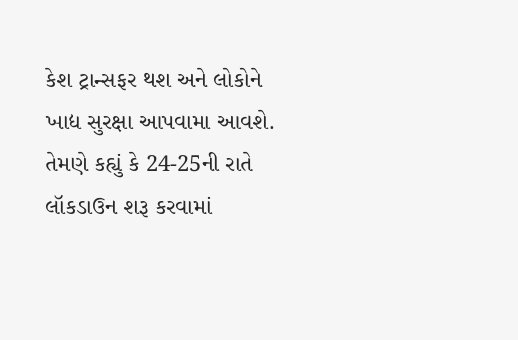કેશ ટ્રાન્સફર થશ અને લોકોને ખાદ્ય સુરક્ષા આપવામા આવશે. તેમણે કહ્યું કે 24-25ની રાતે લૉકડાઉન શરૂ કરવામાં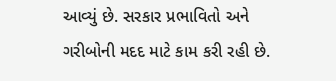આવ્યું છે. સરકાર પ્રભાવિતો અને ગરીબોની મદદ માટે કામ કરી રહી છે.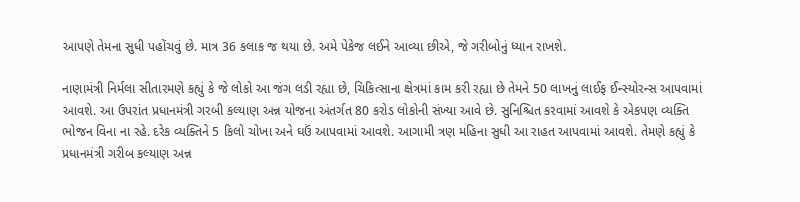આપણે તેમના સુધી પહોંચવું છે. માત્ર 36 કલાક જ થયા છે. અમે પેકેજ લઈને આવ્યા છીએ, જે ગરીબોનું ધ્યાન રાખશે.

નાણામંત્રી નિર્મલા સીતારમણે કહ્યું કે જે લોકો આ જંગ લડી રહ્યા છે, ચિકિત્સાના ક્ષેત્રમાં કામ કરી રહ્યા છે તેમને 50 લાખનું લાઈફ ઈન્સ્યોરન્સ આપવામાં આવશે. આ ઉપરાંત પ્રધાનમંત્રી ગરબી કલ્યાણ અન્ન યોજના અંતર્ગત 80 કરોડ લોકોની સંખ્યા આવે છે. સુનિશ્ચિત કરવામાં આવશે કે એકપણ વ્યક્તિ ભોજન વિના ના રહે. દરેક વ્યક્તિને 5 કિલો ચોખા અને ઘઉં આપવામાં આવશે. આગામી ત્રણ મહિના સુધી આ રાહત આપવામાં આવશે. તેમણે કહ્યું કે પ્રધાનમંત્રી ગરીબ કલ્યાણ અન્ન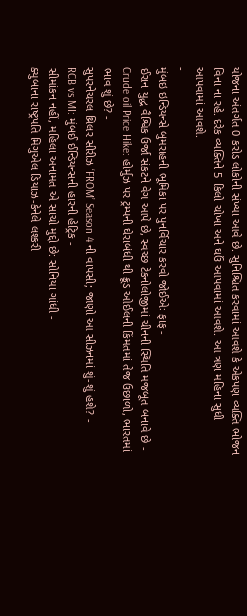યોજના અંતર્ગત 0 કરોડ લોકોની સંખ્યા આવે છે. સુનિશ્ચિત કરવામાં આવશે કે એકપણ વ્યક્તિ ભોજન વિના ના રહે. દરેક વ્યક્તિને 5 કિલો ચોખા અને ઘઉં આપવામાં આવશે. આ ત્રણ મહિના સુધી આપવામાં આવશે.
-
મુંબઇ ઇન્ડિયન્સે બુમરાહની ભૂમિકા પર પુનર્વિચાર કરવો જોઈએઃ ફાફ -
ઈરાન યુદ્ધ વૈશ્વિક ઉર્જા સંકટને વેગ આપે છે, સ્વચ્છ ટેકનોલોજીમાં ચીનની સ્થિતિ મજબૂત બનાવે છે -
Crude oil Price Hike: હોર્મુઝ પર ટ્રમ્પની ઘેરાબંધી થી ક્રૂડ ઓઈલની કિંમતમાં તેજ ઉછાળો, ભારતમાં ભાવ શું છે? -
સુપરનેચરલ થ્રિલર સીરીઝ ‘FROM’ Season 4 ની વાપસી; જાણો આ સીઝનમાં શું-શું હશે? -
RCB vs MI: મુંબઈ ઈન્ડિયન્સની હારની હેટ્રિક -
સીમાંકન નહીં, મહિલા અનામત એ સાચો મુદ્દો છે: સોનિયા ગાંધી -
ક્યુબાના રાષ્ટ્રપતિ મિગુએલ ડિયાઝ-કેનેલે લશ્કરી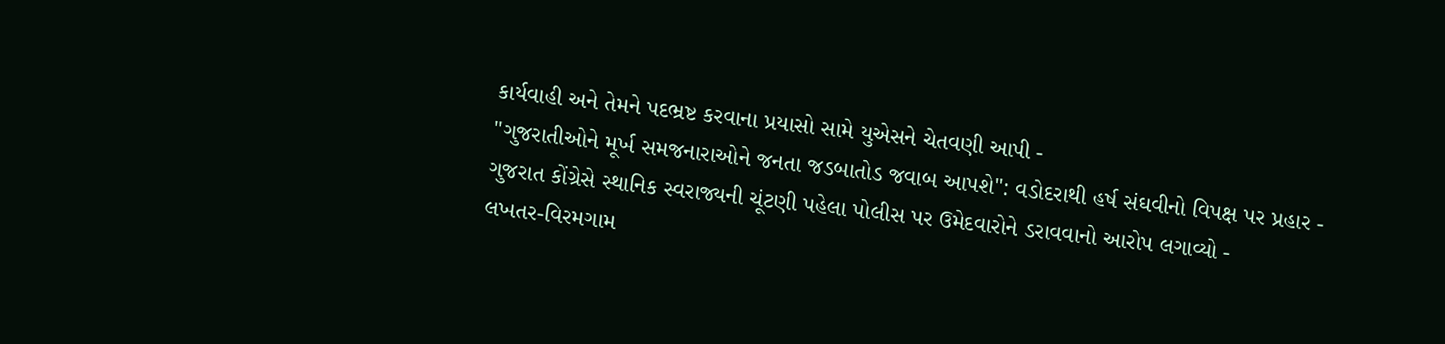કાર્યવાહી અને તેમને પદભ્રષ્ટ કરવાના પ્રયાસો સામે યુએસને ચેતવણી આપી -
"ગુજરાતીઓને મૂર્ખ સમજનારાઓને જનતા જડબાતોડ જવાબ આપશે": વડોદરાથી હર્ષ સંઘવીનો વિપક્ષ પર પ્રહાર -
ગુજરાત કોંગ્રેસે સ્થાનિક સ્વરાજ્યની ચૂંટણી પહેલા પોલીસ પર ઉમેદવારોને ડરાવવાનો આરોપ લગાવ્યો -
લખતર-વિરમગામ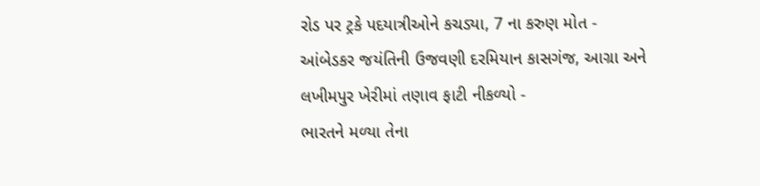રોડ પર ટ્રકે પદયાત્રીઓને કચડ્યા, 7 ના કરુણ મોત -
આંબેડકર જયંતિની ઉજવણી દરમિયાન કાસગંજ, આગ્રા અને લખીમપુર ખેરીમાં તણાવ ફાટી નીકળ્યો -
ભારતને મળ્યા તેના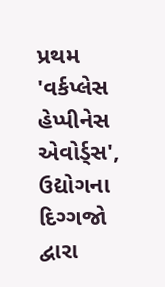પ્રથમ 'વર્કપ્લેસ હેપ્પીનેસ એવોર્ડ્સ', ઉદ્યોગના દિગ્ગજો દ્વારા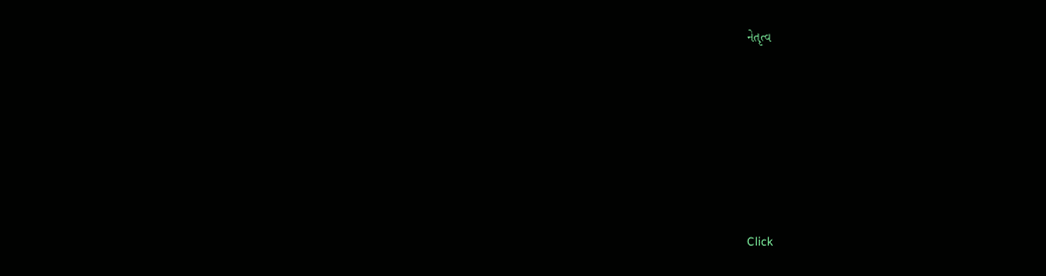નેતૃત્વ









Click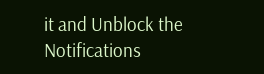it and Unblock the Notifications